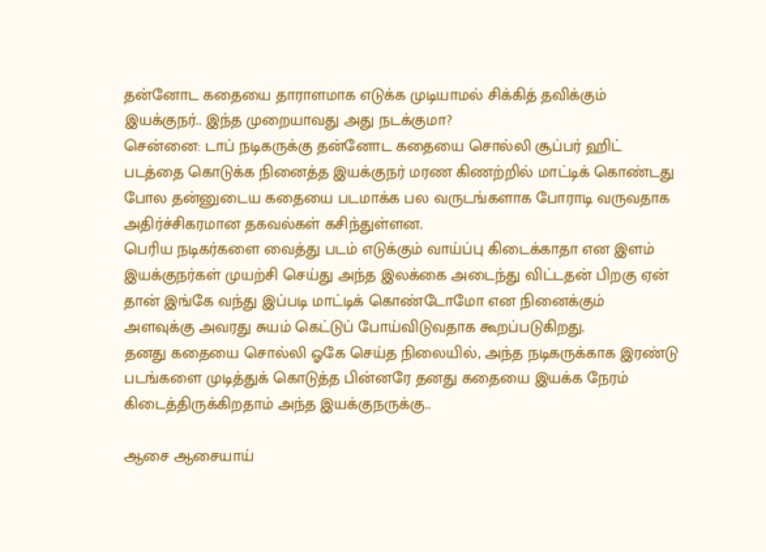தன்னோட கதையை தாராளமாக எடுக்க முடியாமல் சிக்கித் தவிக்கும் இயக்குநர்.. இந்த முறையாவது அது நடக்குமா?
சென்னை: டாப் நடிகருக்கு தன்னோட கதையை சொல்லி சூப்பர் ஹிட் படத்தை கொடுக்க நினைத்த இயக்குநர் மரண கிணற்றில் மாட்டிக் கொண்டது போல தன்னுடைய கதையை படமாக்க பல வருடங்களாக போராடி வருவதாக அதிர்ச்சிகரமான தகவல்கள் கசிந்துள்ளன.
பெரிய நடிகர்களை வைத்து படம் எடுக்கும் வாய்ப்பு கிடைக்காதா என இளம் இயக்குநர்கள் முயற்சி செய்து அந்த இலக்கை அடைந்து விட்டதன் பிறகு ஏன் தான் இங்கே வந்து இப்படி மாட்டிக் கொண்டோமோ என நினைக்கும் அளவுக்கு அவரது சுயம் கெட்டுப் போய்விடுவதாக கூறப்படுகிறது.
தனது கதையை சொல்லி ஓகே செய்த நிலையில், அந்த நடிகருக்காக இரண்டு படங்களை முடித்துக் கொடுத்த பின்னரே தனது கதையை இயக்க நேரம் கிடைத்திருக்கிறதாம் அந்த இயக்குநருக்கு..

ஆசை ஆசையாய்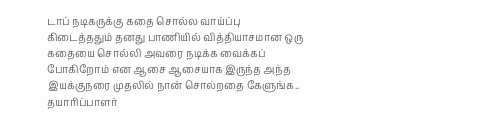டாப் நடிகருக்கு கதை சொல்ல வாய்ப்பு கிடைத்ததும் தனது பாணியில் வித்தியாசமான ஒரு கதையை சொல்லி அவரை நடிக்க வைக்கப் போகிறோம் என ஆசை ஆசையாக இருந்த அந்த இயக்குநரை முதலில் நான் சொல்றதை கேளுங்க.. தயாரிப்பாளர்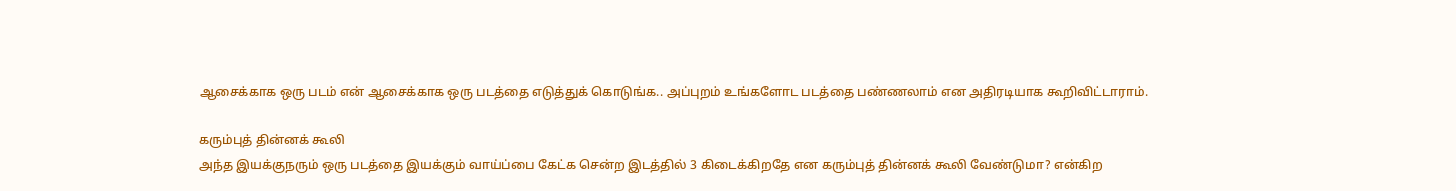ஆசைக்காக ஒரு படம் என் ஆசைக்காக ஒரு படத்தை எடுத்துக் கொடுங்க.. அப்புறம் உங்களோட படத்தை பண்ணலாம் என அதிரடியாக கூறிவிட்டாராம்.

கரும்புத் தின்னக் கூலி
அந்த இயக்குநரும் ஒரு படத்தை இயக்கும் வாய்ப்பை கேட்க சென்ற இடத்தில் 3 கிடைக்கிறதே என கரும்புத் தின்னக் கூலி வேண்டுமா? என்கிற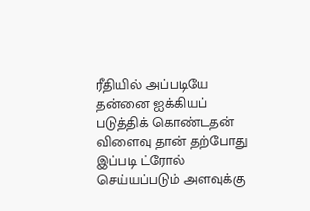ரீதியில் அப்படியே தன்னை ஐக்கியப் படுத்திக் கொண்டதன் விளைவு தான் தற்போது இப்படி ட்ரோல் செய்யப்படும் அளவுக்கு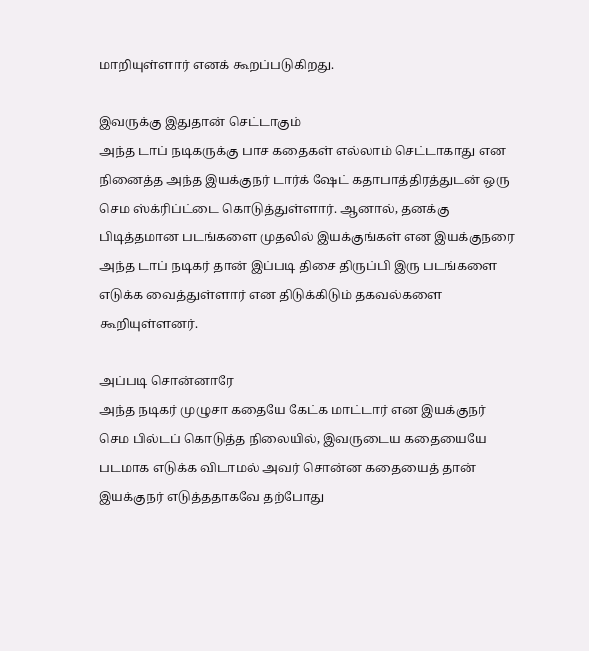மாறியுள்ளார் எனக் கூறப்படுகிறது.

இவருக்கு இதுதான் செட்டாகும்
அந்த டாப் நடிகருக்கு பாச கதைகள் எல்லாம் செட்டாகாது என நினைத்த அந்த இயக்குநர் டார்க் ஷேட் கதாபாத்திரத்துடன் ஒரு செம ஸ்க்ரிப்ட்டை கொடுத்துள்ளார். ஆனால், தனக்கு பிடித்தமான படங்களை முதலில் இயக்குங்கள் என இயக்குநரை அந்த டாப் நடிகர் தான் இப்படி திசை திருப்பி இரு படங்களை எடுக்க வைத்துள்ளார் என திடுக்கிடும் தகவல்களை கூறியுள்ளனர்.

அப்படி சொன்னாரே
அந்த நடிகர் முழுசா கதையே கேட்க மாட்டார் என இயக்குநர் செம பில்டப் கொடுத்த நிலையில், இவருடைய கதையையே படமாக எடுக்க விடாமல் அவர் சொன்ன கதையைத் தான் இயக்குநர் எடுத்ததாகவே தற்போது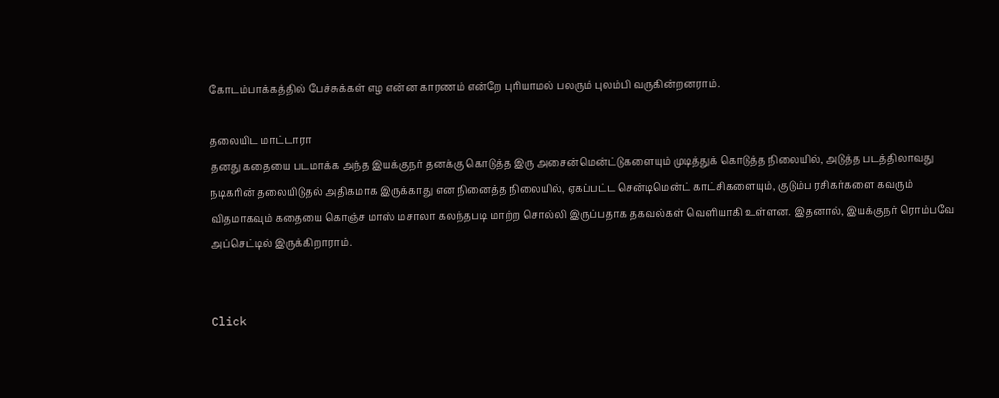கோடம்பாக்கத்தில் பேச்சுக்கள் எழ என்ன காரணம் என்றே புரியாமல் பலரும் புலம்பி வருகின்றனராம்.

தலையிட மாட்டாரா
தனது கதையை படமாக்க அந்த இயக்குநர் தனக்கு கொடுத்த இரு அசைன்மென்ட்டுகளையும் முடித்துக் கொடுத்த நிலையில், அடுத்த படத்திலாவது நடிகரின் தலையிடுதல் அதிகமாக இருக்காது என நினைத்த நிலையில், ஏகப்பட்ட சென்டிமென்ட் காட்சிகளையும், குடும்ப ரசிகர்களை கவரும் விதமாகவும் கதையை கொஞ்ச மாஸ் மசாலா கலந்தபடி மாற்ற சொல்லி இருப்பதாக தகவல்கள் வெளியாகி உள்ளன. இதனால், இயக்குநர் ரொம்பவே அப்செட்டில் இருக்கிறாராம்.


Click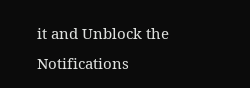it and Unblock the Notifications